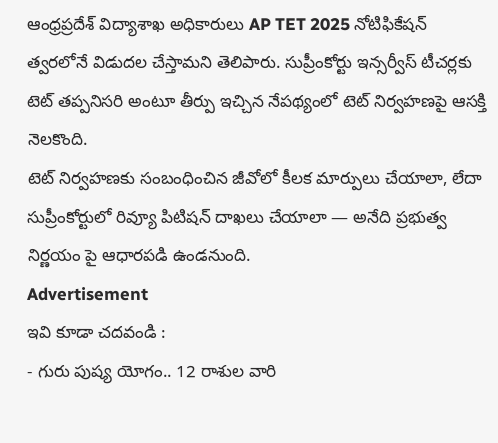ఆంధ్రప్రదేశ్ విద్యాశాఖ అధికారులు AP TET 2025 నోటిఫికేషన్ త్వరలోనే విడుదల చేస్తామని తెలిపారు. సుప్రీంకోర్టు ఇన్సర్వీస్ టీచర్లకు టెట్ తప్పనిసరి అంటూ తీర్పు ఇచ్చిన నేపథ్యంలో టెట్ నిర్వహణపై ఆసక్తి నెలకొంది.
టెట్ నిర్వహణకు సంబంధించిన జీవోలో కీలక మార్పులు చేయాలా, లేదా సుప్రీంకోర్టులో రివ్యూ పిటిషన్ దాఖలు చేయాలా — అనేది ప్రభుత్వ నిర్ణయం పై ఆధారపడి ఉండనుంది.
Advertisement
ఇవి కూడా చదవండి :
- గురు పుష్య యోగం.. 12 రాశుల వారి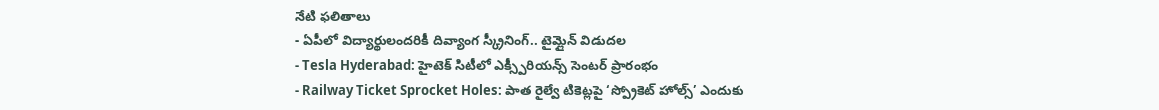నేటి ఫలితాలు
- ఏపీలో విద్యార్థులందరికీ దివ్యాంగ స్క్రీనింగ్.. టైమ్లైన్ విడుదల
- Tesla Hyderabad: హైటెక్ సిటీలో ఎక్స్పీరియన్స్ సెంటర్ ప్రారంభం
- Railway Ticket Sprocket Holes: పాత రైల్వే టికెట్లపై ‘స్ప్రోకెట్ హోల్స్’ ఎందుకు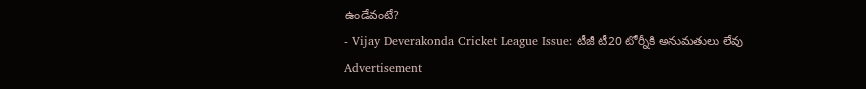ఉండేవంటే?
- Vijay Deverakonda Cricket League Issue: టీజీ టీ20 టోర్నీకి అనుమతులు లేవు
Advertisement